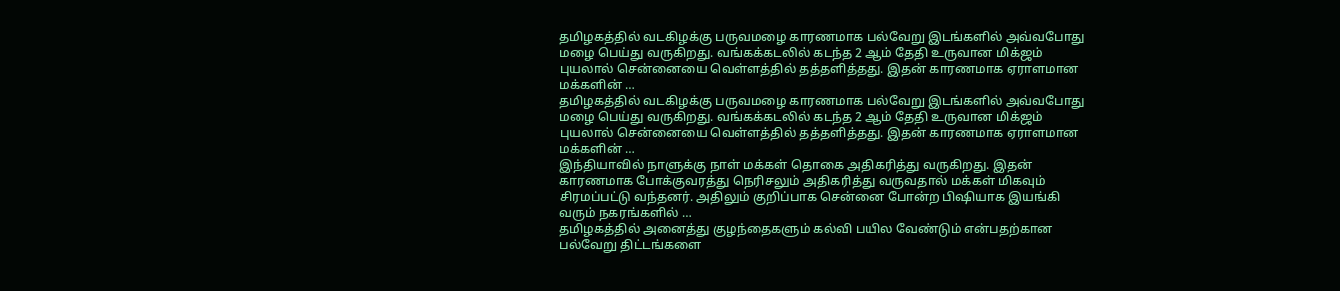தமிழகத்தில் வடகிழக்கு பருவமழை காரணமாக பல்வேறு இடங்களில் அவ்வபோது மழை பெய்து வருகிறது. வங்கக்கடலில் கடந்த 2 ஆம் தேதி உருவான மிக்ஜம் புயலால் சென்னையை வெள்ளத்தில் தத்தளித்தது. இதன் காரணமாக ஏராளமான மக்களின் …
தமிழகத்தில் வடகிழக்கு பருவமழை காரணமாக பல்வேறு இடங்களில் அவ்வபோது மழை பெய்து வருகிறது. வங்கக்கடலில் கடந்த 2 ஆம் தேதி உருவான மிக்ஜம் புயலால் சென்னையை வெள்ளத்தில் தத்தளித்தது. இதன் காரணமாக ஏராளமான மக்களின் …
இந்தியாவில் நாளுக்கு நாள் மக்கள் தொகை அதிகரித்து வருகிறது. இதன் காரணமாக போக்குவரத்து நெரிசலும் அதிகரித்து வருவதால் மக்கள் மிகவும் சிரமப்பட்டு வந்தனர். அதிலும் குறிப்பாக சென்னை போன்ற பிஷியாக இயங்கி வரும் நகரங்களில் …
தமிழகத்தில் அனைத்து குழந்தைகளும் கல்வி பயில வேண்டும் என்பதற்கான பல்வேறு திட்டங்களை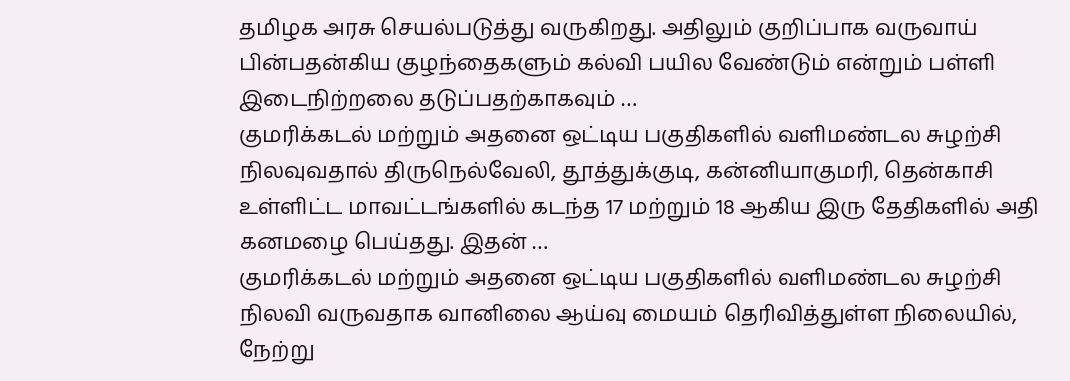தமிழக அரசு செயல்படுத்து வருகிறது. அதிலும் குறிப்பாக வருவாய் பின்பதன்கிய குழந்தைகளும் கல்வி பயில வேண்டும் என்றும் பள்ளி இடைநிற்றலை தடுப்பதற்காகவும் …
குமரிக்கடல் மற்றும் அதனை ஒட்டிய பகுதிகளில் வளிமண்டல சுழற்சி நிலவுவதால் திருநெல்வேலி, தூத்துக்குடி, கன்னியாகுமரி, தென்காசி உள்ளிட்ட மாவட்டங்களில் கடந்த 17 மற்றும் 18 ஆகிய இரு தேதிகளில் அதி கனமழை பெய்தது. இதன் …
குமரிக்கடல் மற்றும் அதனை ஒட்டிய பகுதிகளில் வளிமண்டல சுழற்சி நிலவி வருவதாக வானிலை ஆய்வு மையம் தெரிவித்துள்ள நிலையில், நேற்று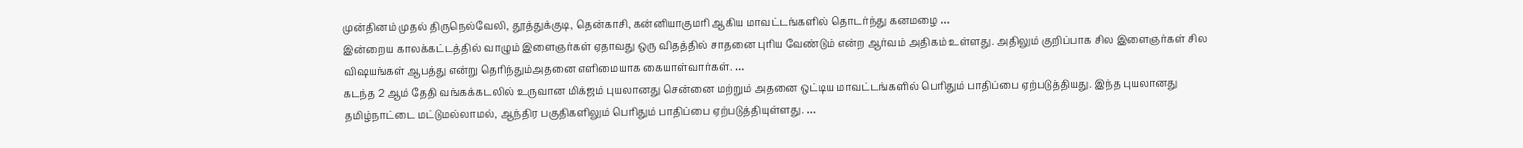முன்தினம் முதல் திருநெல்வேலி, தூத்துக்குடி, தென்காசி, கன்னியாகுமரி ஆகிய மாவட்டங்களில் தொடர்ந்து கனமழை …
இன்றைய காலக்கட்டத்தில் வாழும் இளைஞர்கள் ஏதாவது ஒரு விதத்தில் சாதனை புரிய வேண்டும் என்ற ஆர்வம் அதிகம் உள்ளது. அதிலும் குறிப்பாக சில இளைஞர்கள் சில விஷயங்கள் ஆபத்து என்று தெரிந்தும்அதனை எளிமையாக கையாள்வார்கள். …
கடந்த 2 ஆம் தேதி வங்கக்கடலில் உருவான மிக்ஜம் புயலானது சென்னை மற்றும் அதனை ஒட்டிய மாவட்டங்களில் பெரிதும் பாதிப்பை ஏற்படுத்தியது. இந்த புயலானது தமிழ்நாட்டை மட்டுமல்லாமல், ஆந்திர பகுதிகளிலும் பெரிதும் பாதிப்பை ஏற்படுத்தியுள்ளது. …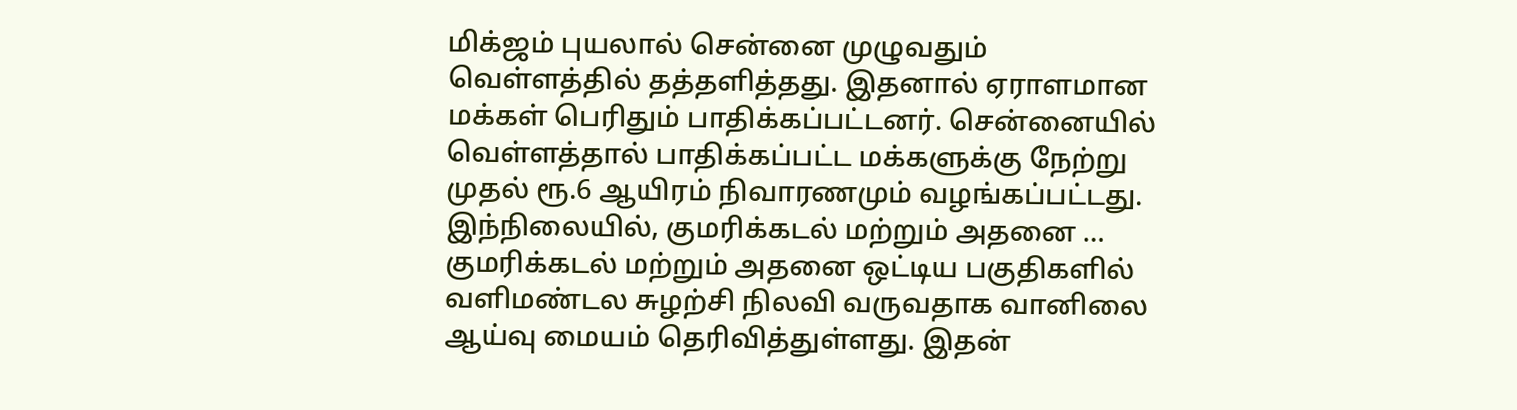மிக்ஜம் புயலால் சென்னை முழுவதும் வெள்ளத்தில் தத்தளித்தது. இதனால் ஏராளமான மக்கள் பெரிதும் பாதிக்கப்பட்டனர். சென்னையில் வெள்ளத்தால் பாதிக்கப்பட்ட மக்களுக்கு நேற்று முதல் ரூ.6 ஆயிரம் நிவாரணமும் வழங்கப்பட்டது. இந்நிலையில், குமரிக்கடல் மற்றும் அதனை …
குமரிக்கடல் மற்றும் அதனை ஒட்டிய பகுதிகளில் வளிமண்டல சுழற்சி நிலவி வருவதாக வானிலை ஆய்வு மையம் தெரிவித்துள்ளது. இதன்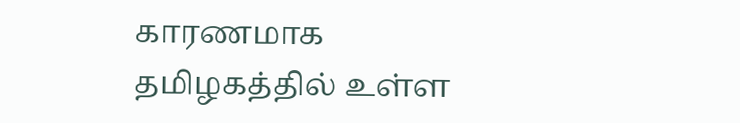காரணமாக தமிழகத்தில் உள்ள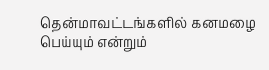தென்மாவட்டங்களில் கனமழை பெய்யும் என்றும்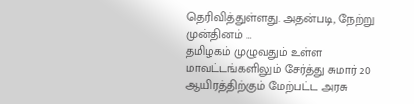தெரிவித்துள்ளது. அதன்படி, நேற்று முன்தினம் …
தமிழகம் முழுவதும் உள்ள மாவட்டங்களிலும் சேர்த்து சுமார் 20 ஆயிரத்திற்கும் மேற்பட்ட அரசு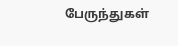பேருந்துகள்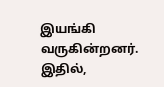இயங்கி வருகின்றனர். இதில்,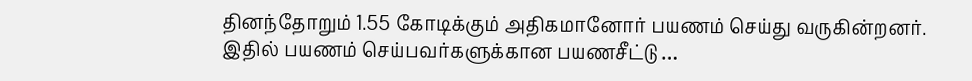தினந்தோறும் 1.55 கோடிக்கும் அதிகமானோர் பயணம் செய்து வருகின்றனர். இதில் பயணம் செய்பவர்களுக்கான பயணசீட்டு …